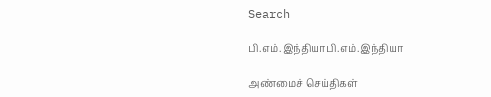Search

பி.எம்.இந்தியாபி.எம்.இந்தியா

அண்மைச் செய்திகள்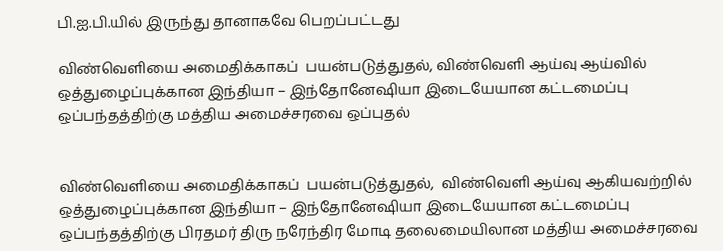பி.ஐ.பி.யில் இருந்து தானாகவே பெறப்பட்டது

விண்வெளியை அமைதிக்காகப்  பயன்படுத்துதல், விண்வெளி ஆய்வு ஆய்வில்  ஒத்துழைப்புக்கான இந்தியா – இந்தோனேஷியா இடையேயான கட்டமைப்பு ஒப்பந்தத்திற்கு மத்திய அமைச்சரவை ஒப்புதல்


விண்வெளியை அமைதிக்காகப்  பயன்படுத்துதல்,  விண்வெளி ஆய்வு ஆகியவற்றில் ஒத்துழைப்புக்கான இந்தியா – இந்தோனேஷியா இடையேயான கட்டமைப்பு ஒப்பந்தத்திற்கு பிரதமர் திரு நரேந்திர மோடி தலைமையிலான மத்திய அமைச்சரவை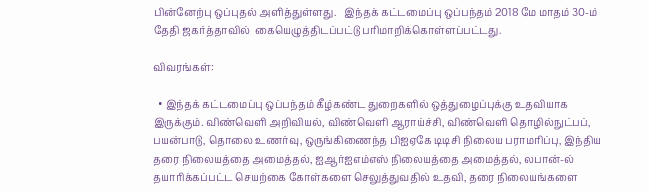பின்னேற்பு ஒப்புதல் அளித்துள்ளது.   இந்தக் கட்டமைப்பு ஒப்பந்தம் 2018 மே மாதம் 30-ம் தேதி ஜகர்த்தாவில்  கையெழுத்திடப்பட்டு பரிமாறிக்கொள்ளப்பட்டது.

விவரங்கள்:

  • இந்தக் கட்டமைப்பு ஒப்பந்தம் கீழ்கண்ட துறைகளில் ஒத்துழைப்புக்கு உதவியாக இருக்கும். விண்வெளி அறிவியல், விண்வெளி ஆராய்ச்சி, விண்வெளி தொழில்நுட்பப், பயன்பாடு, தொலை உணர்வு, ஒருங்கிணைந்த பிஐஏகே டிடிசி நிலைய பராமரிப்பு, இந்திய தரை நிலையத்தை அமைத்தல், ஐஆர்ஐஎம்எஸ் நிலையத்தை அமைத்தல், லபான்-ல் தயாரிக்கப்பட்ட செயற்கை கோள்களை செலுத்துவதில் உதவி, தரை நிலையங்களை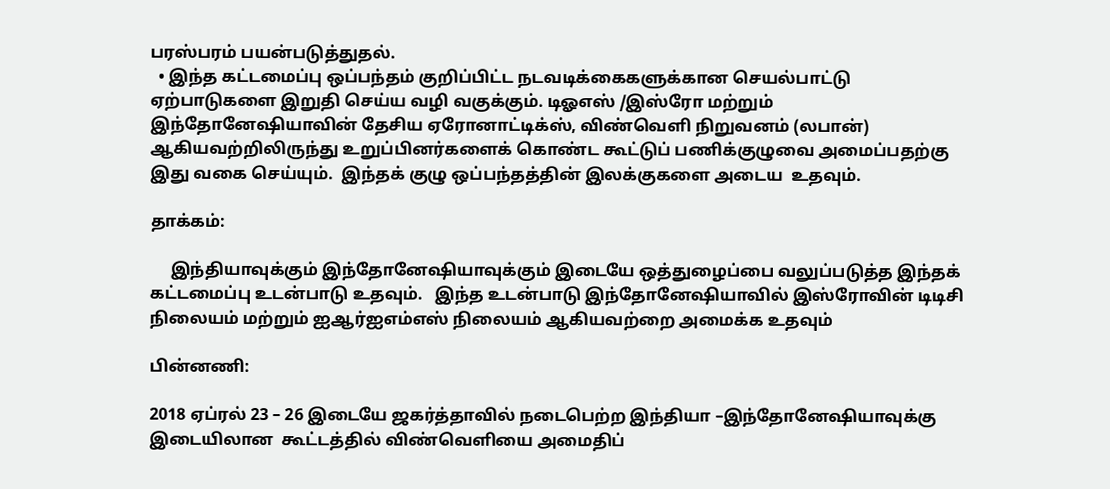பரஸ்பரம் பயன்படுத்துதல்.
  • இந்த கட்டமைப்பு ஒப்பந்தம் குறிப்பிட்ட நடவடிக்கைகளுக்கான செயல்பாட்டு ஏற்பாடுகளை இறுதி செய்ய வழி வகுக்கும். டிஓஎஸ் /இஸ்ரோ மற்றும் இந்தோனேஷியாவின் தேசிய ஏரோனாட்டிக்ஸ், விண்வெளி நிறுவனம் (லபான்) ஆகியவற்றிலிருந்து உறுப்பினர்களைக் கொண்ட கூட்டுப் பணிக்குழுவை அமைப்பதற்கு இது வகை செய்யும்.  இந்தக் குழு ஒப்பந்தத்தின் இலக்குகளை அடைய  உதவும்.

தாக்கம்:

     இந்தியாவுக்கும் இந்தோனேஷியாவுக்கும் இடையே ஒத்துழைப்பை வலுப்படுத்த இந்தக் கட்டமைப்பு உடன்பாடு உதவும்.   இந்த உடன்பாடு இந்தோனேஷியாவில் இஸ்ரோவின் டிடிசி நிலையம் மற்றும் ஐஆர்ஐஎம்எஸ் நிலையம் ஆகியவற்றை அமைக்க உதவும்

பின்னணி:

2018 ஏப்ரல் 23 – 26 இடையே ஜகர்த்தாவில் நடைபெற்ற இந்தியா –இந்தோனேஷியாவுக்கு இடையிலான  கூட்டத்தில் விண்வெளியை அமைதிப்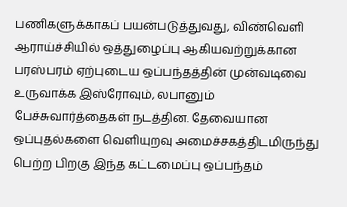பணிகளுக்காகப் பயன்படுத்துவது, விண்வெளி ஆராய்ச்சியில் ஒத்துழைப்பு ஆகியவற்றுக்கான பரஸ்பரம் ஏற்புடைய ஒப்பந்தத்தின் முன்வடிவை உருவாக்க இஸ்ரோவும், லபானும் பேச்சுவார்த்தைகள் நடத்தின. தேவையான ஒப்புதல்களை வெளியுறவு அமைச்சகத்திடமிருந்து பெற்ற பிறகு இந்த கட்டமைப்பு ஒப்பந்தம்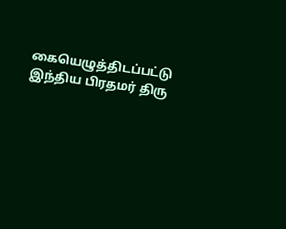கையெழுத்திடப்பட்டு  இந்திய பிரதமர் திரு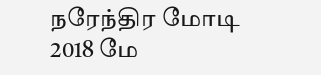நரேந்திர மோடி 2018 மே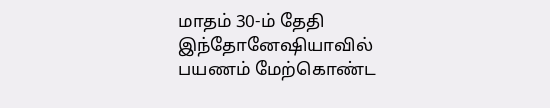மாதம் 30-ம் தேதி இந்தோனேஷியாவில் பயணம் மேற்கொண்ட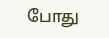போது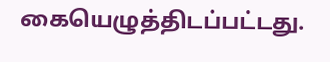கையெழுத்திடப்பட்டது.